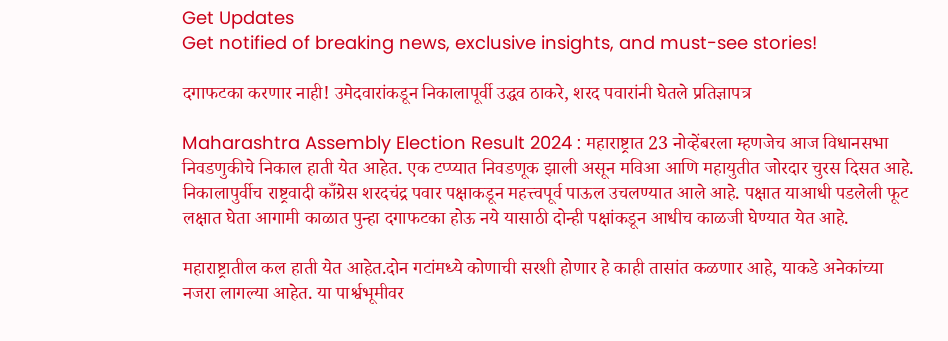Get Updates
Get notified of breaking news, exclusive insights, and must-see stories!

दगाफटका करणार नाही! उमेदवारांकडून निकालापूर्वी उद्धव ठाकरे, शरद पवारांनी घेतले प्रतिज्ञापत्र

Maharashtra Assembly Election Result 2024 : महाराष्ट्रात 23 नोव्हेंबरला म्हणजेच आज विधानसभा निवडणुकीचे निकाल हाती येत आहेत. एक टप्प्यात निवडणूक झाली असून मविआ आणि महायुतीत जोरदार चुरस दिसत आहे. निकालापुर्वीच राष्ट्रवादी काँग्रेस शरदचंद्र पवार पक्षाकडून महत्त्वपूर्व पाऊल उचलण्यात आले आहे. पक्षात याआधी पडलेली फूट लक्षात घेता आगामी काळात पुन्हा दगाफटका होऊ नये यासाठी दोन्ही पक्षांकडून आधीच काळजी घेण्यात येत आहे.

महाराष्ट्रातील कल हाती येत आहेत.दोन गटांमध्ये कोणाची सरशी होणार हे काही तासांत कळणार आहे, याकडे अनेकांच्या नजरा लागल्या आहेत. या पार्श्वभूमीवर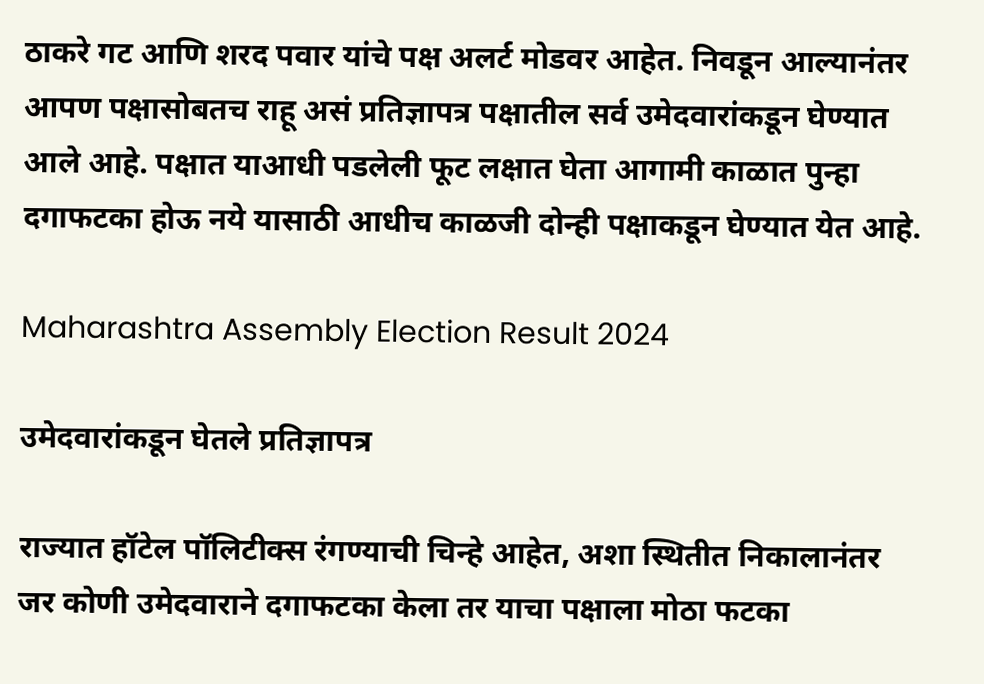ठाकरे गट आणि शरद पवार यांचे पक्ष अलर्ट मोडवर आहेत. निवडून आल्यानंतर आपण पक्षासोबतच राहू असं प्रतिज्ञापत्र पक्षातील सर्व उमेदवारांकडून घेण्यात आले आहे. पक्षात याआधी पडलेली फूट लक्षात घेता आगामी काळात पुन्हा दगाफटका होऊ नये यासाठी आधीच काळजी दोन्ही पक्षाकडून घेण्यात येत आहे.

Maharashtra Assembly Election Result 2024

उमेदवारांकडून घेतले प्रतिज्ञापत्र

राज्यात हॉटेल पॉलिटीक्स रंगण्याची चिन्हे आहेत, अशा स्थितीत निकालानंतर जर कोणी उमेदवाराने दगाफटका केला तर याचा पक्षाला मोठा फटका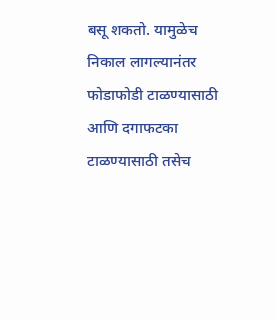बसू शकतो. यामुळेच निकाल लागल्यानंतर फोडाफोडी टाळण्यासाठी आणि दगाफटका टाळण्यासाठी तसेच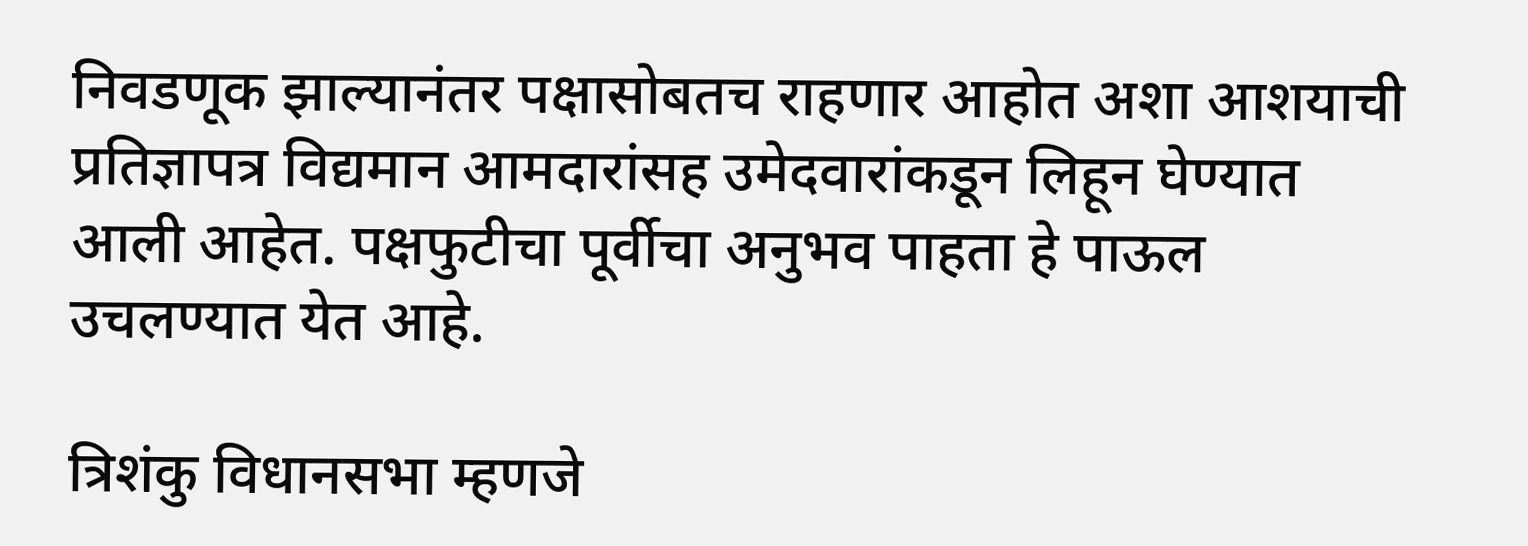निवडणूक झाल्यानंतर पक्षासोबतच राहणार आहोत अशा आशयाची प्रतिज्ञापत्र विद्यमान आमदारांसह उमेदवारांकडून लिहून घेण्यात आली आहेत. पक्षफुटीचा पूर्वीचा अनुभव पाहता हे पाऊल उचलण्यात येत आहे.

त्रिशंकु विधानसभा म्हणजे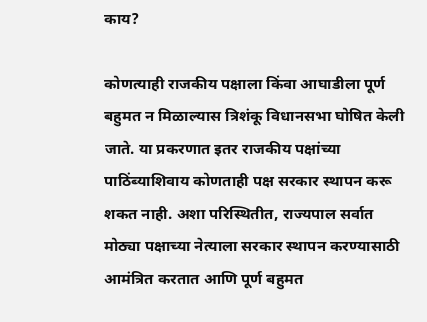काय?

कोणत्याही राजकीय पक्षाला किंवा आघाडीला पूर्ण बहुमत न मिळाल्यास त्रिशंकू विधानसभा घोषित केली जाते. या प्रकरणात इतर राजकीय पक्षांच्या पाठिंब्याशिवाय कोणताही पक्ष सरकार स्थापन करू शकत नाही. अशा परिस्थितीत, राज्यपाल सर्वात मोठ्या पक्षाच्या नेत्याला सरकार स्थापन करण्यासाठी आमंत्रित करतात आणि पूर्ण बहुमत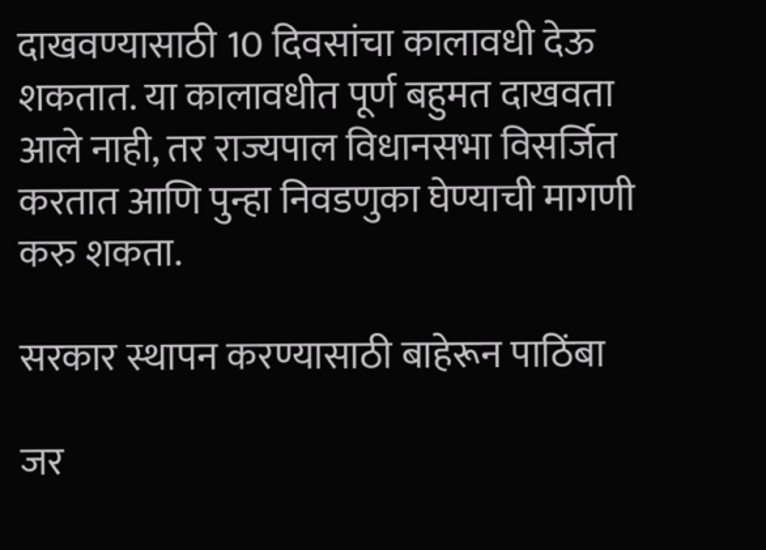दाखवण्यासाठी 10 दिवसांचा कालावधी देऊ शकतात. या कालावधीत पूर्ण बहुमत दाखवता आले नाही, तर राज्यपाल विधानसभा विसर्जित करतात आणि पुन्हा निवडणुका घेण्याची मागणी करु शकता.

सरकार स्थापन करण्यासाठी बाहेरून पाठिंबा

जर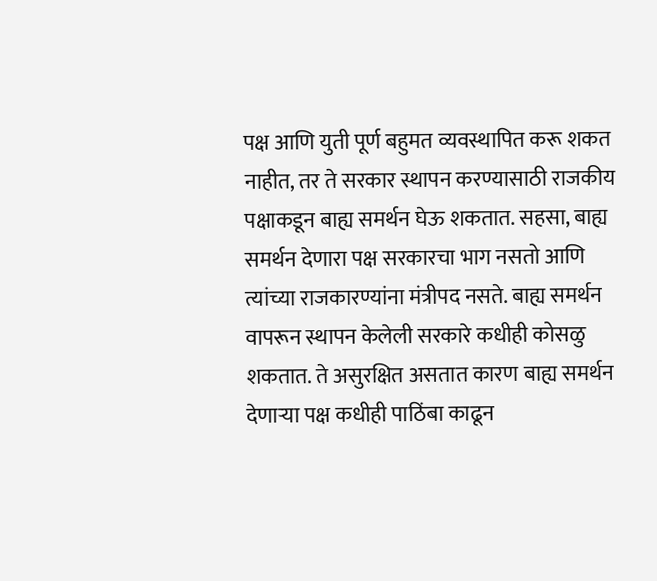पक्ष आणि युती पूर्ण बहुमत व्यवस्थापित करू शकत नाहीत, तर ते सरकार स्थापन करण्यासाठी राजकीय पक्षाकडून बाह्य समर्थन घेऊ शकतात. सहसा, बाह्य समर्थन देणारा पक्ष सरकारचा भाग नसतो आणि त्यांच्या राजकारण्यांना मंत्रीपद नसते. बाह्य समर्थन वापरून स्थापन केलेली सरकारे कधीही कोसळु शकतात. ते असुरक्षित असतात कारण बाह्य समर्थन देणाऱ्या पक्ष कधीही पाठिंबा काढून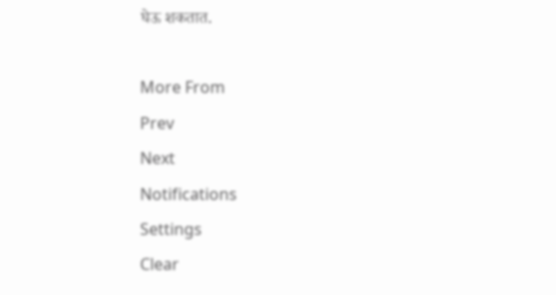घेऊ शकतात.

More From
Prev
Next
Notifications
Settings
Clear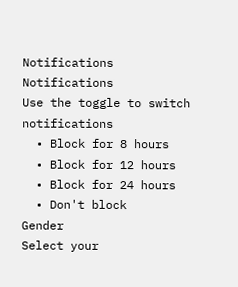Notifications
Notifications
Use the toggle to switch notifications
  • Block for 8 hours
  • Block for 12 hours
  • Block for 24 hours
  • Don't block
Gender
Select your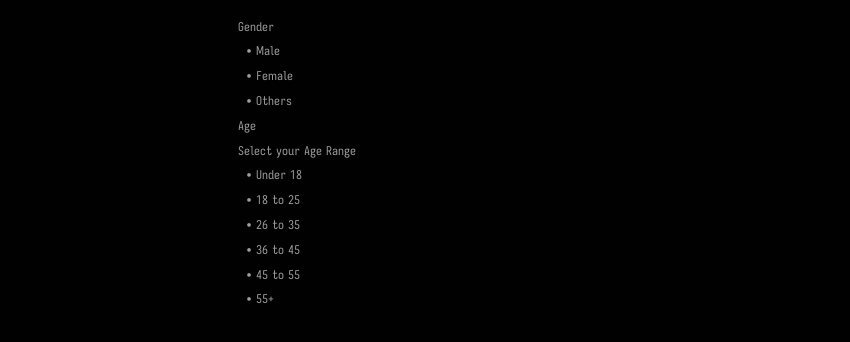Gender
  • Male
  • Female
  • Others
Age
Select your Age Range
  • Under 18
  • 18 to 25
  • 26 to 35
  • 36 to 45
  • 45 to 55
  • 55+